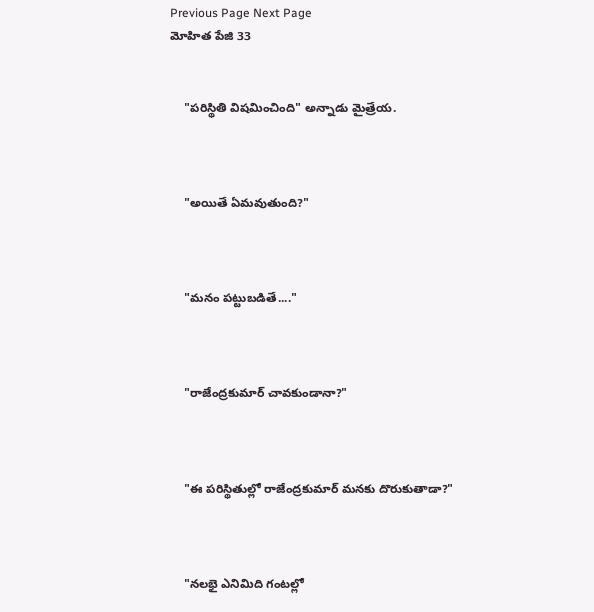Previous Page Next Page
మోహిత పేజి 33


    "పరిస్థితి విషమించింది" అన్నాడు మైత్రేయ.



    "అయితే ఏమవుతుంది?"



    "మనం పట్టుబడితే...."



    "రాజేంద్రకుమార్ చావకుండానా?"



    "ఈ పరిస్థితుల్లో రాజేంద్రకుమార్ మనకు దొరుకుతాడా?"



    "నలభై ఎనిమిది గంటల్లో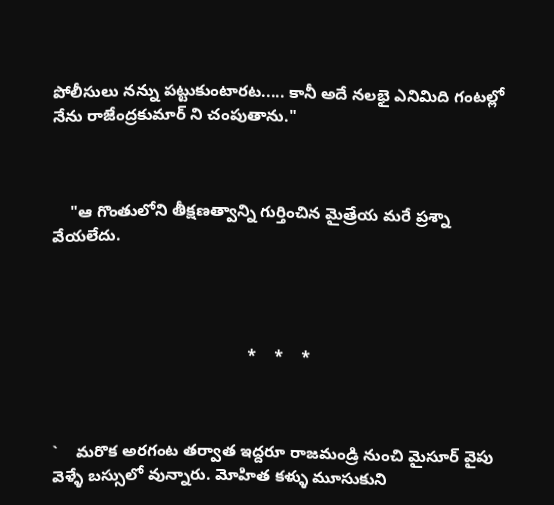పోలీసులు నన్ను పట్టుకుంటారట..... కానీ అదే నలభై ఎనిమిది గంటల్లో నేను రాజేంద్రకుమార్ ని చంపుతాను."



    "ఆ గొంతులోని తీక్షణత్వాన్ని గుర్తించిన మైత్రేయ మరే ప్రశ్నా వేయలేదు.




                                           *    *    *



`    మరొక అరగంట తర్వాత ఇద్దరూ రాజమండ్రి నుంచి మైసూర్ వైపు వెళ్ళే బస్సులో వున్నారు. మోహిత కళ్ళు మూసుకుని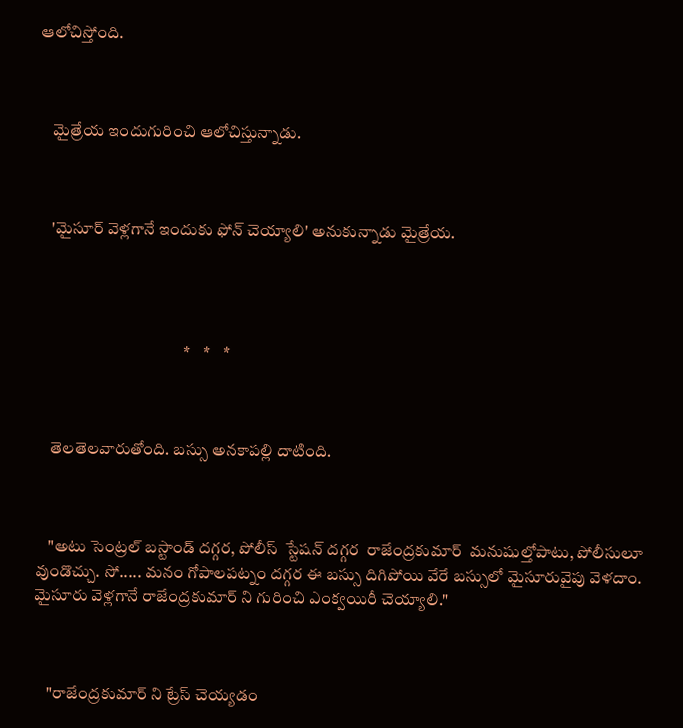ఆలోచిస్తోంది.



    మైత్రేయ ఇందుగురించి ఆలోచిస్తున్నాడు.



    'మైసూర్ వెళ్లగానే ఇందుకు ఫోన్ చెయ్యాలి' అనుకున్నాడు మైత్రేయ.




                                            *    *    *



    తెలతెలవారుతోంది. బస్సు అనకాపల్లి దాటింది.



    "అటు సెంట్రల్ బస్టాండ్ దగ్గర, పోలీస్  స్టేషన్ దగ్గర  రాజేంద్రకుమార్  మనుషుల్తోపాటు, పోలీసులూ వుండొచ్చు. సో..... మనం గోపాలపట్నం దగ్గర ఈ బస్సు దిగిపోయి వేరే బస్సులో మైసూరువైపు వెళదాం. మైసూరు వెళ్లగానే రాజేంద్రకుమార్ ని గురించి ఎంక్వయిరీ చెయ్యాలి."



    "రాజేంద్రకుమార్ ని ట్రేస్ చెయ్యడం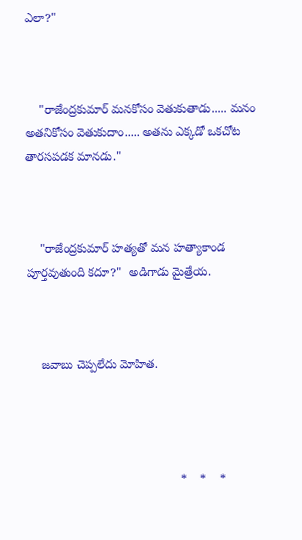ఎలా?"



    "రాజేంద్రకుమార్ మనకోసం వెతుకుతాడు..... మనం అతనికోసం వెతుకుదాం..... అతను ఎక్కడో ఒకచోట తారసపడక మానడు."



    "రాజేంద్రకుమార్ హత్యతో మన హత్యాకాండ పూర్తవుతుంది కదూ?"  అడిగాడు మైత్రేయ.



    జవాబు చెప్పలేదు మోహిత.




                                             *    *    *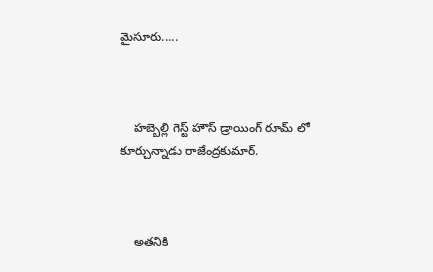మైసూరు.....



    హబ్బెల్లి గెస్ట్ హౌస్ డ్రాయింగ్ రూమ్ లో కూర్చున్నాడు రాజేంద్రకుమార్.



    అతనికి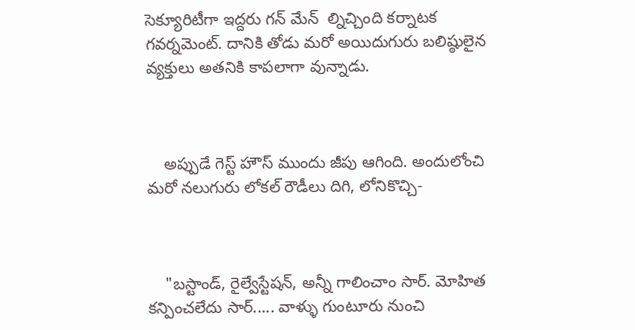సెక్యూరిటీగా ఇద్దరు గన్ మేన్  ల్నిచ్చింది కర్నాటక గవర్నమెంట్. దానికి తోడు మరో అయిదుగురు బలిష్ఠులైన వ్యక్తులు అతనికి కాపలాగా వున్నాడు.



    అప్పుడే గెస్ట్ హౌస్ ముందు జీపు ఆగింది. అందులోంచి మరో నలుగురు లోకల్ రౌడీలు దిగి, లోనికొచ్చి-



    "బస్టాండ్, రైల్వేస్టేషన్, అన్నీ గాలించాం సార్. మోహిత కన్పించలేదు సార్..... వాళ్ళు గుంటూరు నుంచి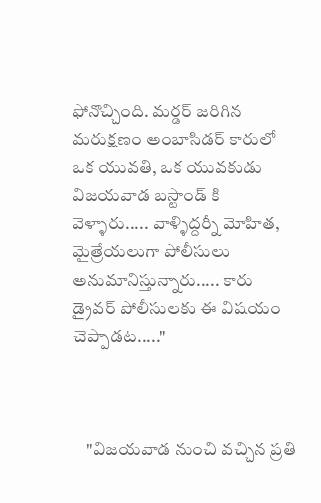ఫోనొచ్చింది. మర్డర్ జరిగిన మరుక్షణం అంబాసిడర్ కారులో ఒక యువతి, ఒక యువకుడు విజయవాడ బస్టాండ్ కి వెళ్ళారు..... వాళ్ళిద్దర్నీ మోహిత, మైత్రేయలుగా పోలీసులు అనుమానిస్తున్నారు..... కారు డ్రైవర్ పోలీసులకు ఈ విషయం చెప్పాడట....."



    "విజయవాడ నుంచి వచ్చిన ప్రతి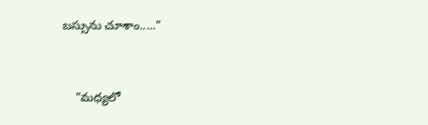బస్సును చూశాం....."



    "మధ్యలో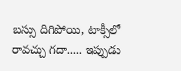బస్సు దిగిపోయి, టాక్సీలో రావచ్చు గదా..... ఇప్పుడు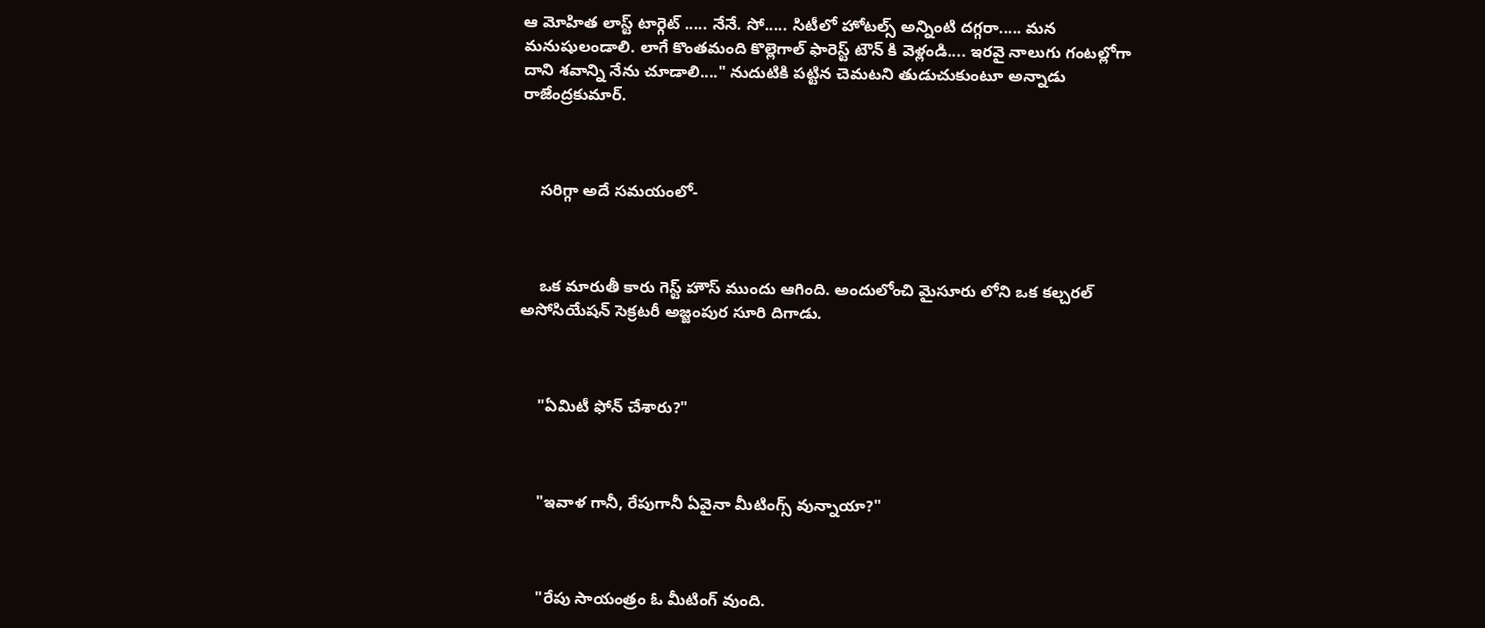ఆ మోహిత లాస్ట్ టార్గెట్ ..... నేనే. సో..... సిటీలో హోటల్స్ అన్నింటి దగ్గరా..... మన మనుషులండాలి. లాగే కొంతమంది కొల్లెగాల్ ఫారెస్ట్ టౌన్ కి వెళ్లండి.... ఇరవై నాలుగు గంటల్లోగా దాని శవాన్ని నేను చూడాలి...." నుదుటికి పట్టిన చెమటని తుడుచుకుంటూ అన్నాడు రాజేంద్రకుమార్.



    సరిగ్గా అదే సమయంలో-



    ఒక మారుతీ కారు గెస్ట్ హౌస్ ముందు ఆగింది. అందులోంచి మైసూరు లోని ఒక కల్చరల్ అసోసియేషన్ సెక్రటరీ అజ్జంపుర సూరి దిగాడు.



    "ఏమిటీ ఫోన్ చేశారు?"



    "ఇవాళ గానీ, రేపుగానీ ఏవైనా మీటింగ్స్ వున్నాయా?"



    "రేపు సాయంత్రం ఓ మీటింగ్ వుంది.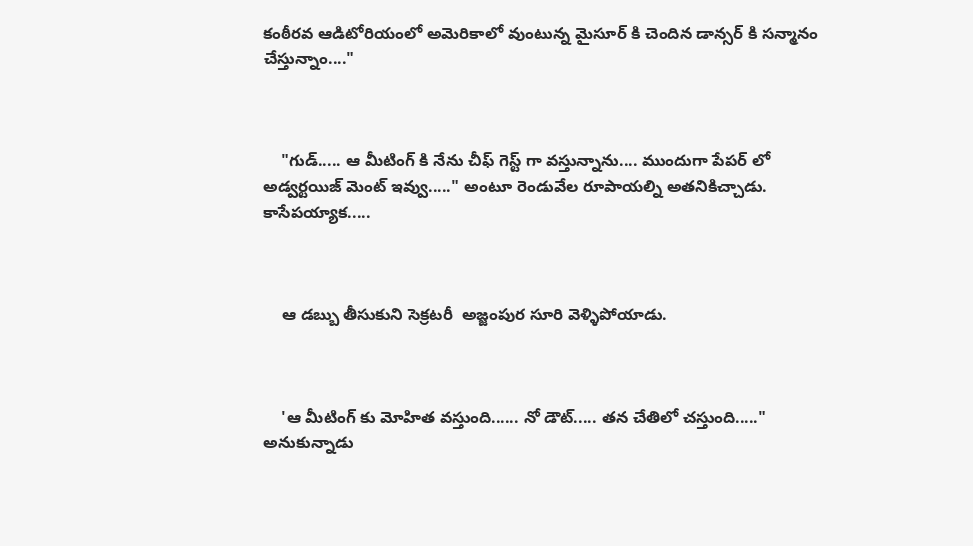కంఠీరవ ఆడిటోరియంలో అమెరికాలో వుంటున్న మైసూర్ కి చెందిన డాన్సర్ కి సన్మానం చేస్తున్నాం...."



    "గుడ్..... ఆ మీటింగ్ కి నేను చీఫ్ గెస్ట్ గా వస్తున్నాను.... ముందుగా పేపర్ లో  అడ్వర్టయిజ్ మెంట్ ఇవ్వు....." అంటూ రెండువేల రూపాయల్ని అతనికిచ్చాడు. కాసేపయ్యాక.....



    ఆ డబ్బు తీసుకుని సెక్రటరీ  అజ్జంపుర సూరి వెళ్ళిపోయాడు.



    'ఆ మీటింగ్ కు మోహిత వస్తుంది...... నో డౌట్..... తన చేతిలో చస్తుంది....." అనుకున్నాడు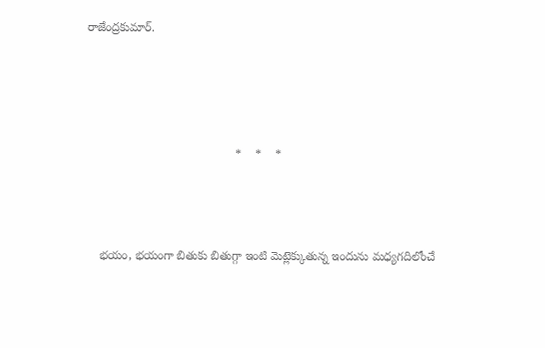రాజేంద్రకుమార్.




                                            *    *    *



    భయం, భయంగా బితుకు బితుగ్గా ఇంటి మెట్లెక్కుతున్న ఇందును మధ్యగదిలోంచే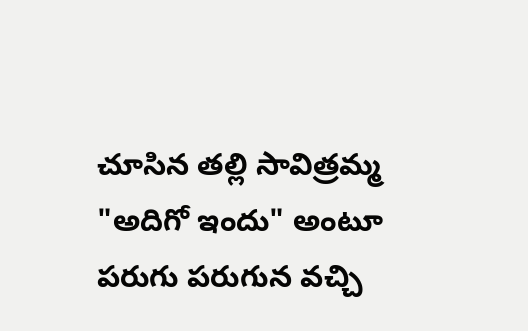చూసిన తల్లి సావిత్రమ్మ "అదిగో ఇందు" అంటూ పరుగు పరుగున వచ్చి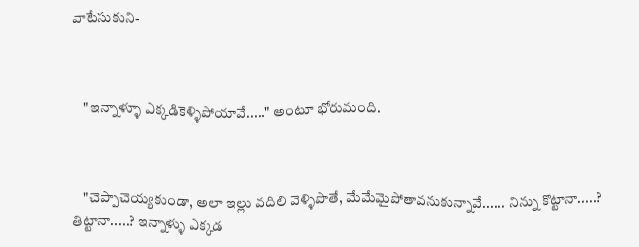వాటేసుకుని-



    "ఇన్నాళ్ళూ ఎక్కడికెళ్ళిపోయావే....." అంటూ భోరుమంది.



    "చెప్పాచెయ్యకుండా, అలా ఇల్లు వదిలి వెళ్ళిపొతే, మేమేమైపోతావనుకున్నావే...... నిన్ను కొట్టానా.....? తిట్టానా.....? ఇన్నాళ్ళు ఎక్కడ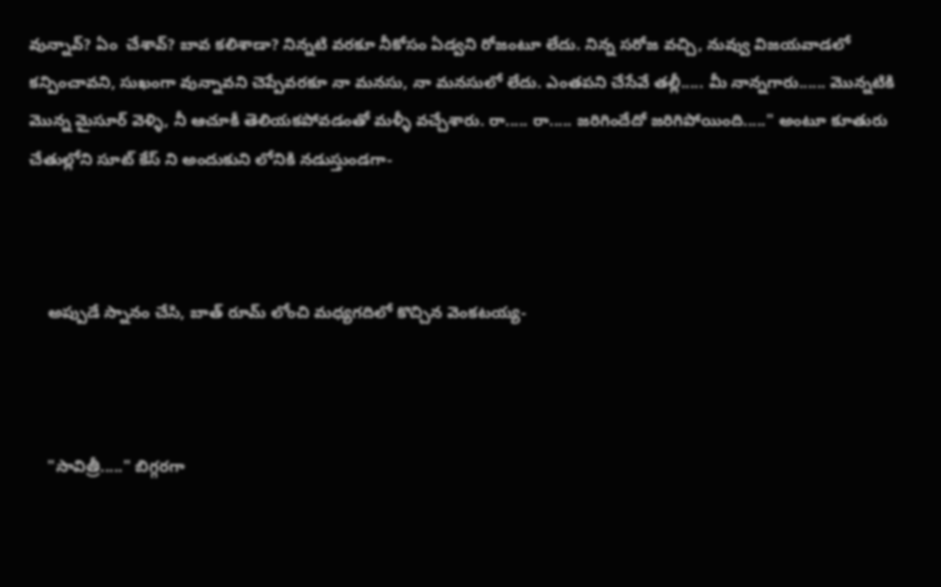వున్నావ్? ఏం  చేశావ్? బావ కలిశాడా? నిన్నటి వరకూ నీకోసం ఏడ్వని రోజంటూ లేదు. నిన్న సరోజ వచ్చి, నువ్వు విజయవాడలో కన్పించావని, సుఖంగా వున్నావని చెప్పేవరకూ నా మనసు, నా మనసులో లేదు. ఎంతపని చేసేవే తల్లీ..... మీ నాన్నగారు...... మొన్నటికి మొన్న మైసూర్ వెళ్ళి, నీ ఆచూకీ తెలియకపోవడంతో మళ్ళీ వచ్చేశారు. రా..... రా..... జరిగిందేదో జరిగిపోయింది....." అంటూ కూతురు చేతుల్లోని సూట్ కేస్ ని అందుకుని లోనికి నడుస్తుండగా-



    అప్పుడే స్నానం చేసి, బాత్ రూమ్ లోంచి మధ్యగదిలో కొచ్చిన వెంకటయ్య-



    "సావిత్రీ....." బిగ్గరగా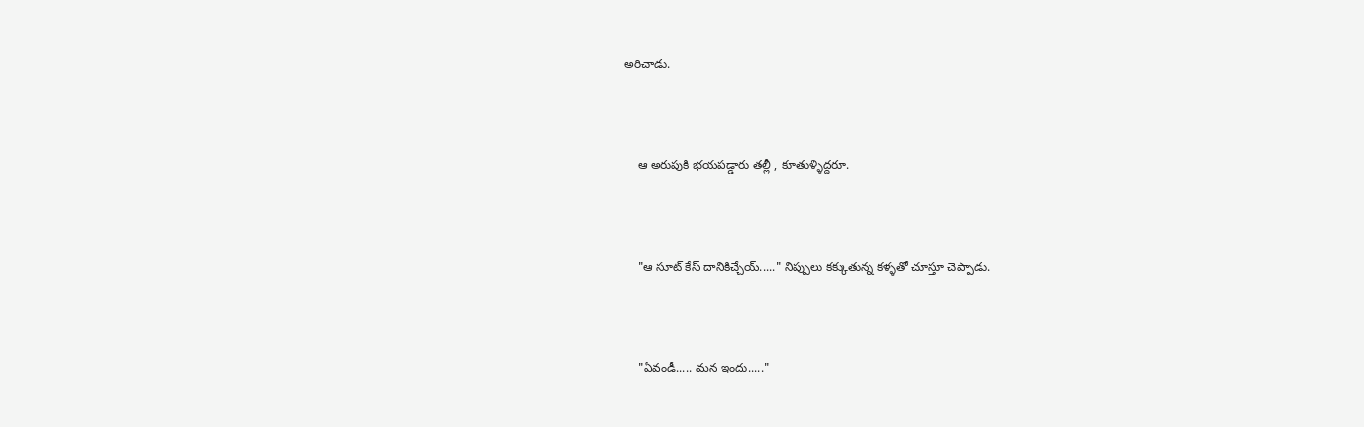అరిచాడు.



    ఆ అరుపుకి భయపడ్డారు తల్లీ , కూతుళ్ళిద్దరూ.



    "ఆ సూట్ కేస్ దానికిచ్చేయ్....." నిప్పులు కక్కుతున్న కళ్ళతో చూస్తూ చెప్పాడు.



    "ఏవండీ..... మన ఇందు....."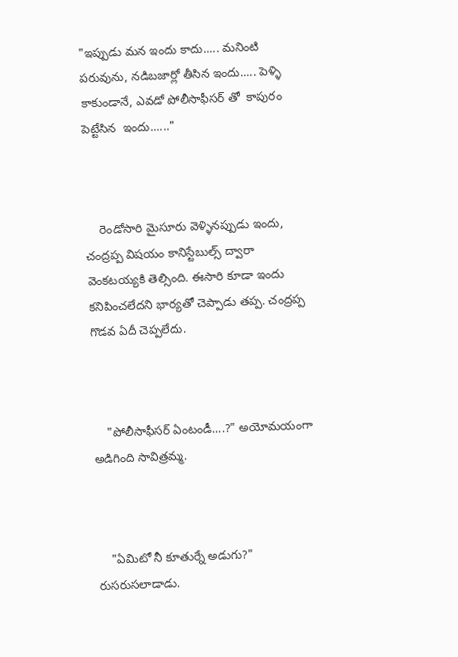"ఇప్పుడు మన ఇందు కాదు..... మనింటి పరువును, నడిబజార్లో తీసిన ఇందు..... పెళ్ళి కాకుండానే, ఎవడో పోలీసాఫీసర్ తో  కాపురం పెట్టేసిన  ఇందు......"



    రెండోసారి మైసూరు వెళ్ళినప్పుడు ఇందు, చంద్రప్ప విషయం కానిస్టేబుల్స్ ద్వారా వెంకటయ్యకి తెల్సింది. ఈసారి కూడా ఇందు కనిపించలేదని భార్యతో చెప్పాడు తప్ప. చంద్రప్ప గొడవ ఏదీ చెప్పలేదు.



    "పోలీసాఫీసర్ ఏంటండీ....?" అయోమయంగా అడిగింది సావిత్రమ్మ.



    "ఏమిటో నీ కూతుర్నే అడుగు?" రుసరుసలాడాడు.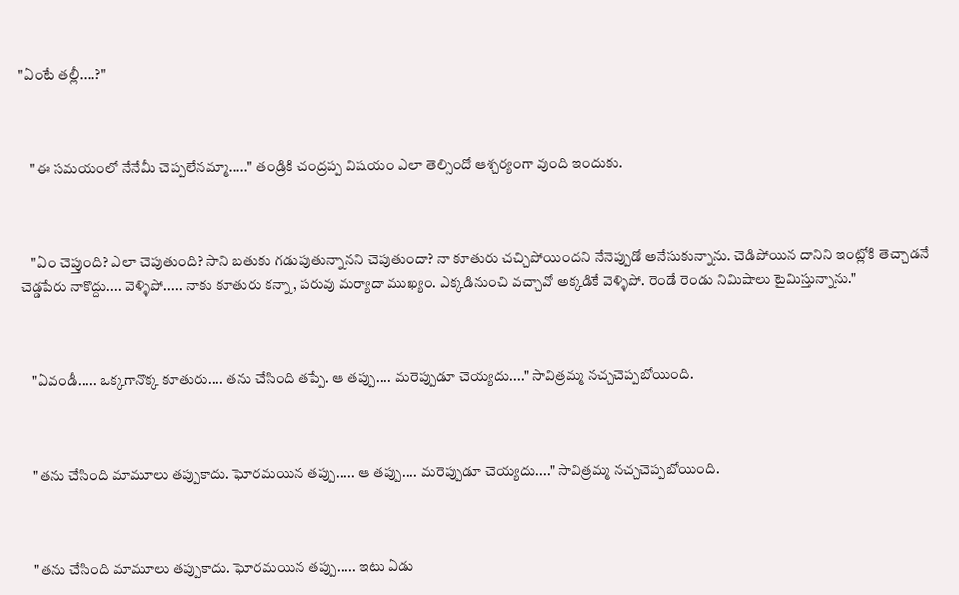"ఏంటే తల్లీ....?"



    "ఈ సమయంలో నేనేమీ చెప్పలేనమ్మా....." తండ్రికి చంద్రప్ప విషయం ఎలా తెల్సిందో ఆశ్చర్యంగా వుంది ఇందుకు.



    "ఏం చెప్తుంది? ఎలా చెపుతుంది? సాని బతుకు గడుపుతున్నానని చెపుతుందా? నా కూతురు చచ్చిపోయిందని నేనెప్పుడో అనేసుకున్నాను. చెడిపోయిన దానిని ఇంట్లోకి తెచ్చాడనే చెడ్డపేరు నాకొద్దు.... వెళ్ళిపో..... నాకు కూతురు కన్నా, పరువు మర్యాదా ముఖ్యం. ఎక్కడినుంచి వచ్చావో అక్కడికే వెళ్ళిపో. రెండే రెండు నిమిషాలు టైమిస్తున్నాను."



    "ఏవండీ..... ఒక్కగానొక్క కూతురు.... తను చేసింది తప్పే. ఆ తప్పు.... మరెప్పుడూ చెయ్యదు...." సావిత్రమ్మ నచ్చచెప్పబోయింది.



    "తను చేసింది మామూలు తప్పుకాదు. ఘోరమయిన తప్పు..... ఆ తప్పు.... మరెప్పుడూ చెయ్యదు...." సావిత్రమ్మ నచ్చచెప్పబోయింది.



    "తను చేసింది మామూలు తప్పుకాదు. ఘోరమయిన తప్పు..... ఇటు ఏడు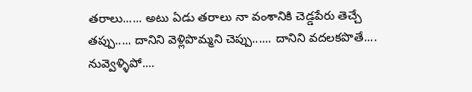తరాలు...... అటు ఏడు తరాలు నా వంశానికి చెడ్డపేరు తెచ్చే తప్పు..... దానిని వెళ్లిపొమ్మని చెప్పు...... దానిని వదలకపొతే.... నువ్వెళ్ళిపో....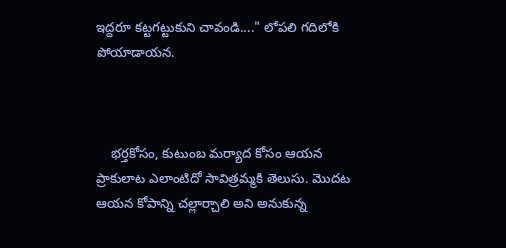ఇద్దరూ కట్టగట్టుకుని చావండి...." లోపలి గదిలోకి పోయాడాయన.



    భర్తకోసం, కుటుంబ మర్యాద కోసం ఆయన ప్రాకులాట ఎలాంటిదో సావిత్రమ్మకి తెలుసు. మొదట ఆయన కోపాన్ని చల్లార్చాలి అని అనుకున్న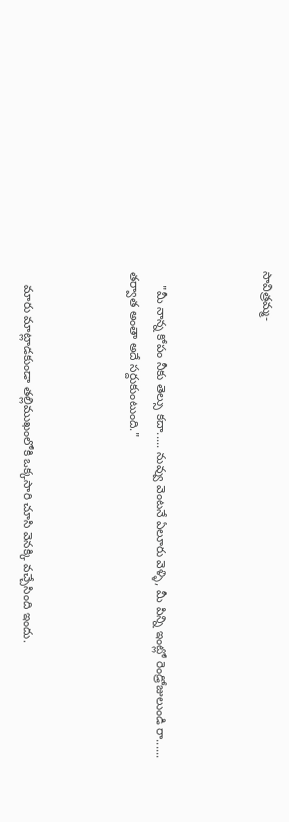సావిత్రమ్మ-



    "మీ నాన్న కోపం నీకు తెల్సు కదా..... నువ్వు వెంటనే ఏలూరు వెళ్ళి, మీ పిన్ని ఇంట్లో రెండ్రోజులుండి రా...... తర్వాత అంతా అదే సర్దుకుంటుంది."



    మారు మాట్లాడకుండా తల్లిముఖంలోకి ఒక్కసారి చూసి వెనక్కి వచ్చేసింది ఇందు.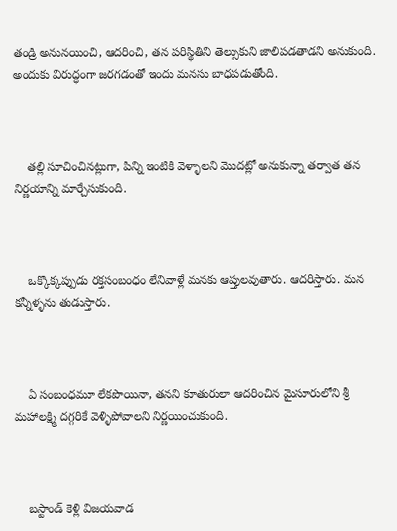తండ్రి అనునయించి, ఆదరించి, తన పరిస్థితిని తెల్సుకుని జాలిపడతాడని అనుకుంది. అందుకు విరుద్ధంగా జరగడంతో ఇందు మనసు బాధపడుతోంది.



    తల్లి సూచించినట్లుగా, పిన్ని ఇంటికి వెళ్ళాలని మొదట్లో అనుకున్నా తర్వాత తన నిర్ణయాన్ని మార్చేసుకుంది.



    ఒక్కొక్కప్పుడు రక్తసంబంధం లేనివాళ్లే మనకు ఆప్తులవుతారు. ఆదరిస్తారు. మన కన్నీళ్ళను తుడుస్తారు.



    ఏ సంబంధమూ లేకపొయినా, తనని కూతురులా ఆదరించిన మైసూరులోని శ్రీ మహాలక్ష్మి దగ్గరికే వెళ్ళిపోవాలని నిర్ణయించుకుంది.



    బస్టాండ్ కెళ్లి విజయవాడ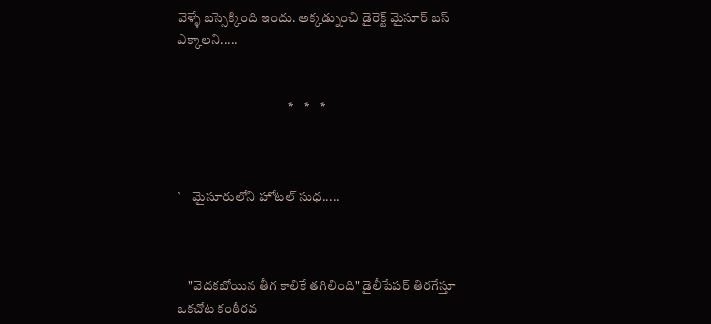వెళ్ళే బస్సెక్కింది ఇందు. అక్కడ్నుంచి డైరెక్ట్ మైసూర్ బస్ ఎక్కాలని.....


                                          *    *    *



`    మైసూరులోని హోటల్ సుధ.....



    "వెదకబోయిన తీగ కాలికే తగిలింది" డైలీపేపర్ తిరగేస్తూ ఒకచోట కంఠీరవ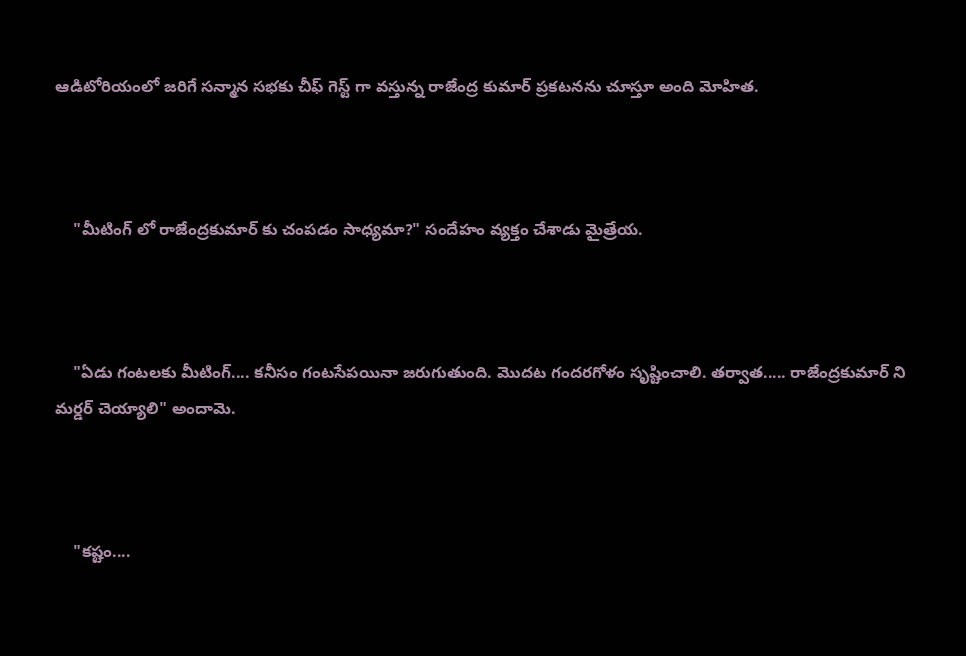ఆడిటోరియంలో జరిగే సన్మాన సభకు చీఫ్ గెస్ట్ గా వస్తున్న రాజేంద్ర కుమార్ ప్రకటనను చూస్తూ అంది మోహిత.



    "మీటింగ్ లో రాజేంద్రకుమార్ కు చంపడం సాధ్యమా?" సందేహం వ్యక్తం చేశాడు మైత్రేయ.



    "ఏడు గంటలకు మీటింగ్.... కనీసం గంటసేపయినా జరుగుతుంది. మొదట గందరగోళం సృష్టించాలి. తర్వాత..... రాజేంద్రకుమార్ ని మర్డర్ చెయ్యాలి" అందామె.



    "కష్టం....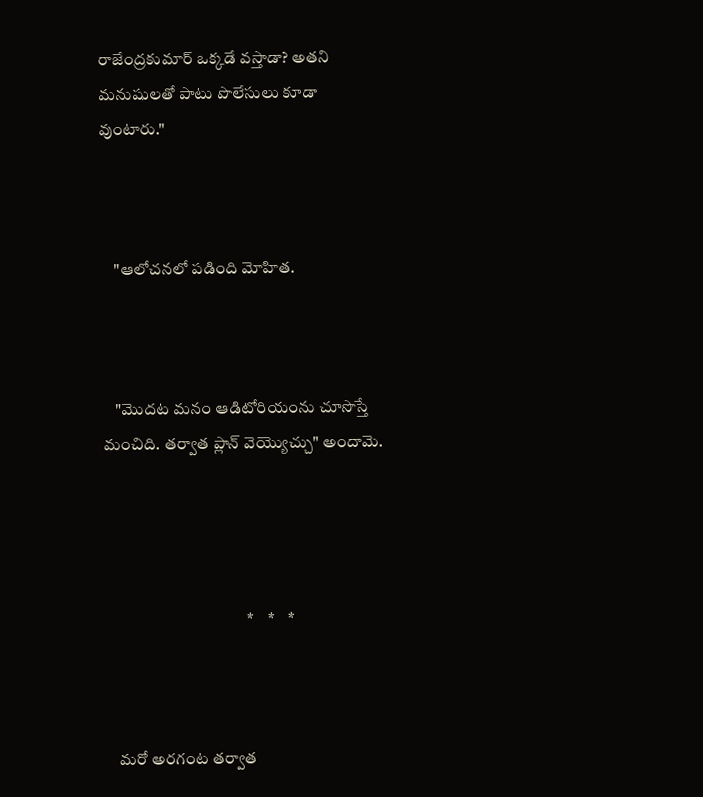రాజేంద్రకుమార్ ఒక్కడే వస్తాడా? అతని మనుషులతో పాటు పొలేసులు కూడా వుంటారు."



    "ఆలోచనలో పడింది మోహిత.



    "మొదట మనం ఆడిటోరియంను చూసొస్తే మంచిది. తర్వాత ప్లాన్ వెయ్యొచ్చు" అందామె.




                                           *    *    *



    మరో అరగంట తర్వాత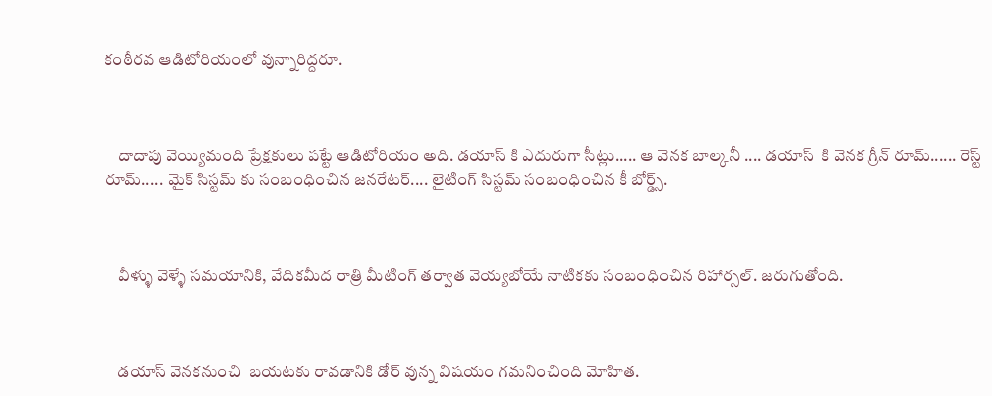కంఠీరవ ఆడిటోరియంలో వున్నారిద్దరూ.



    దాదాపు వెయ్యిమంది ప్రేక్షకులు పట్టే ఆడిటోరియం అది. డయాస్ కి ఎదురుగా సీట్లు..... ఆ వెనక బాల్కనీ .... డయాస్  కి వెనక గ్రీన్ రూమ్...... రెస్ట్  రూమ్..... మైక్ సిస్టమ్ కు సంబంధించిన జనరేటర్.... లైటింగ్ సిస్టమ్ సంబంధించిన కీ బోర్డ్స్.



    వీళ్ళు వెళ్ళే సమయానికి, వేదికమీద రాత్రి మీటింగ్ తర్వాత వెయ్యబోయే నాటికకు సంబంధించిన రిహార్సల్. జరుగుతోంది.



    డయాస్ వెనకనుంచి  బయటకు రావడానికి డోర్ వున్న విషయం గమనించింది మోహిత.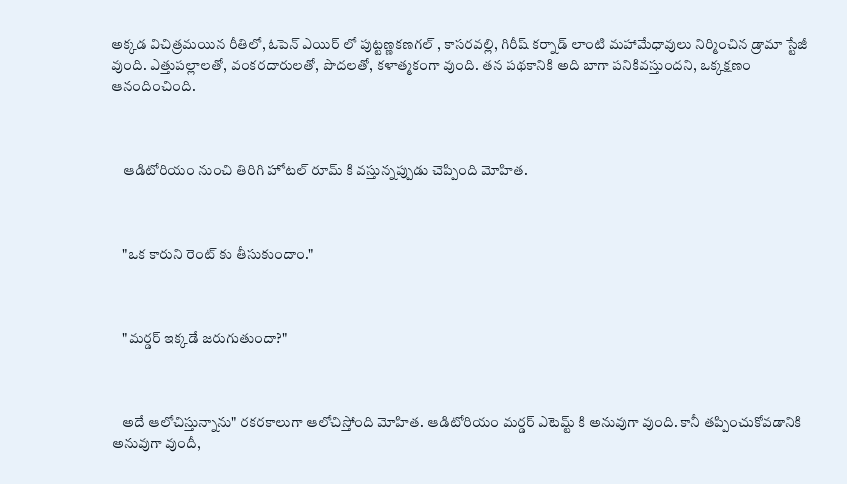అక్కడ విచిత్రమయిన రీతిలో, ఓపెన్ ఎయిర్ లో పుట్టణ్ణకణగల్ , కాసరవల్లి, గిరీష్ కర్నాడ్ లాంటి మహామేధావులు నిర్మించిన డ్రామా స్టేజీ వుంది. ఎత్తుపల్లాలతో, వంకరదారులతో, పొదలతో, కళాత్మకంగా వుంది. తన పథకానికి అది బాగా పనికివస్తుందని, ఒక్కక్షణం ఆనందించింది.



    ఆడిటోరియం నుంచి తిరిగి హోటల్ రూమ్ కి వస్తున్నప్పుడు చెప్పింది మోహిత.



    "ఒక కారుని రెంట్ కు తీసుకుందాం."



    "మర్డర్ ఇక్కడే జరుగుతుందా?"



    అదే ఆలోచిస్తున్నాను" రకరకాలుగా ఆలోచిస్తోంది మోహిత. ఆడిటోరియం మర్డర్ ఎటెమ్ట్ కి అనువుగా వుంది. కానీ తప్పించుకోవడానికి అనువుగా వుందీ,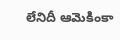లేనిదీ ఆమెకింకా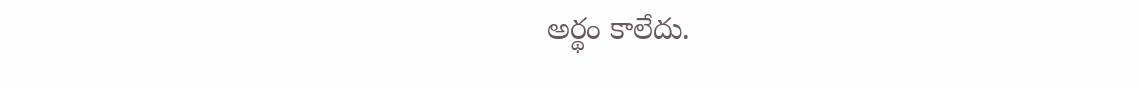అర్థం కాలేదు.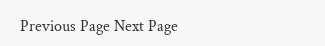Previous Page Next Page